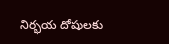నిర్భయ దోషులకు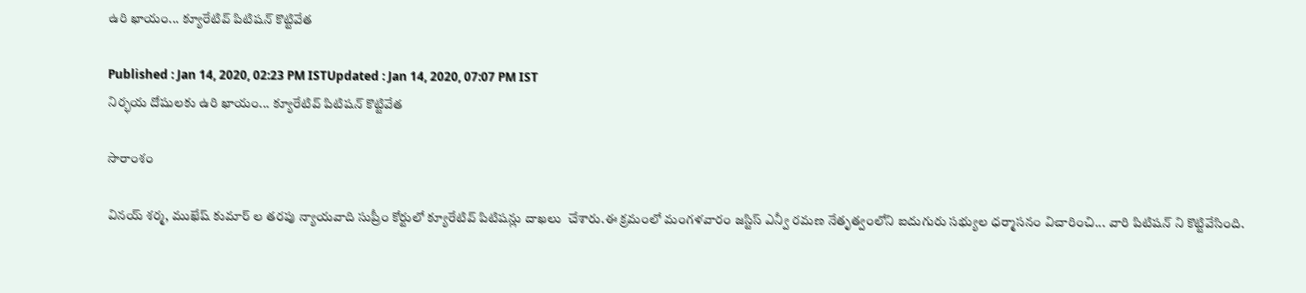ఉరి ఖాయం... క్యూరేటివ్ పిటిషన్ కొట్టివేత

Published : Jan 14, 2020, 02:23 PM ISTUpdated : Jan 14, 2020, 07:07 PM IST
నిర్భయ దోషులకు ఉరి ఖాయం... క్యూరేటివ్ పిటిషన్ కొట్టివేత

సారాంశం

వినయ్ శర్మ, ముఖేష్ కుమార్ ల తరపు న్యాయవాది సుప్రీం కోర్టులో క్యూరేటివ్ పిటిషన్లు దాఖలు  చేశారు.ఈ క్రమంలో మంగళవారం జస్టిస్ ఎన్వీ రమణ నేతృత్వంలోని ఐదుగురు సభ్యుల ధర్మాసనం విచారించి... వారి పిటిషన్ ని కొట్టివేసింది.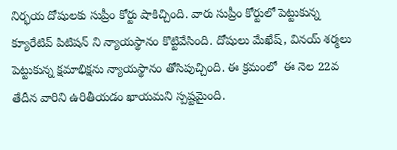నిర్భయ దోషులకు సుప్రీం కోర్టు షాకిచ్చింది. వారు సుప్రీం కోర్టులో పెట్టుకున్న క్యూరేటివ్ పిటిషన్ ని న్యాయస్థానం కొట్టివేసింది. దోషులు మేఖేష్, వినయ్ శర్మలు పెట్టుకున్న క్షమాభిక్షను న్యాయస్థానం తోసిపుచ్చింది. ఈ క్రమంలో  ఈ నెల 22వ తేదీన వారిని ఉరితీయడం ఖాయమని స్పష్టమైంది.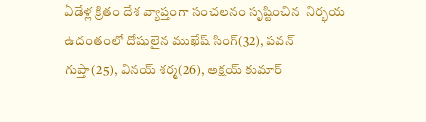ఏడేళ్ల క్రితం దేశ వ్యాప్తంగా సంచలనం సృష్టించిన  నిర్భయ ఉదంతంలో దోషులైన ముఖేష్ సింగ్(32), పవన్ గుప్తా(25), వినయ్ శర్మ(26), అక్షయ్ కుమార్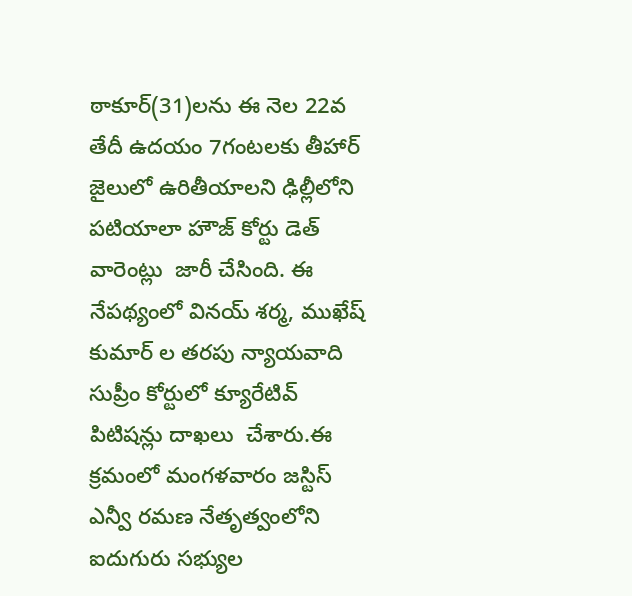ఠాకూర్(31)లను ఈ నెల 22వ తేదీ ఉదయం 7గంటలకు తీహార్ జైలులో ఉరితీయాలని ఢిల్లీలోని పటియాలా హౌజ్ కోర్టు డెత్ వారెంట్లు  జారీ చేసింది. ఈ నేపథ్యంలో వినయ్ శర్మ, ముఖేష్ కుమార్ ల తరపు న్యాయవాది సుప్రీం కోర్టులో క్యూరేటివ్ పిటిషన్లు దాఖలు  చేశారు.ఈ క్రమంలో మంగళవారం జస్టిస్ ఎన్వీ రమణ నేతృత్వంలోని ఐదుగురు సభ్యుల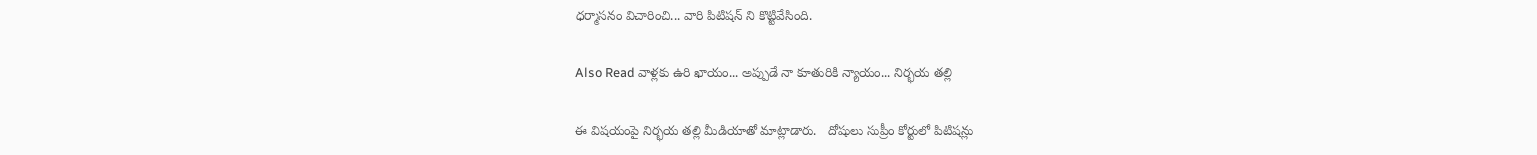ధర్మాసనం విచారించి... వారి పిటిషన్ ని కొట్టివేసింది.

Also Read వాళ్లకు ఉరి ఖాయం... అప్పుడే నా కూతురికి న్యాయం... నిర్భయ తల్లి

ఈ విషయంపై నిర్భయ తల్లి మీడియాతో మాట్లాడారు.   దోషులు సుప్రీం కోర్టులో పిటిషన్లు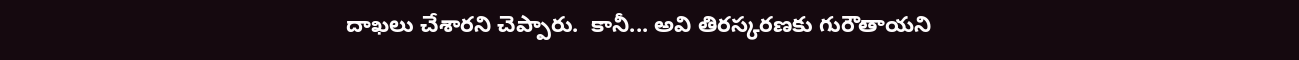దాఖలు చేశారని చెప్పారు.  కానీ... అవి తిరస్కరణకు గురౌతాయని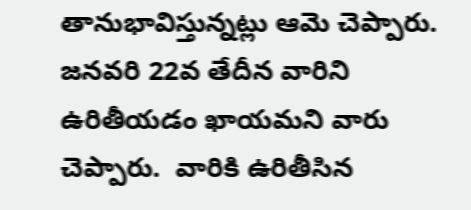తానుభావిస్తున్నట్లు ఆమె చెప్పారు. జనవరి 22వ తేదీన వారిని ఉరితీయడం ఖాయమని వారు చెప్పారు.  వారికి ఉరితీసిన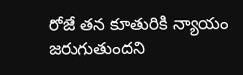రోజే తన కూతురికి న్యాయం జరుగుతుందని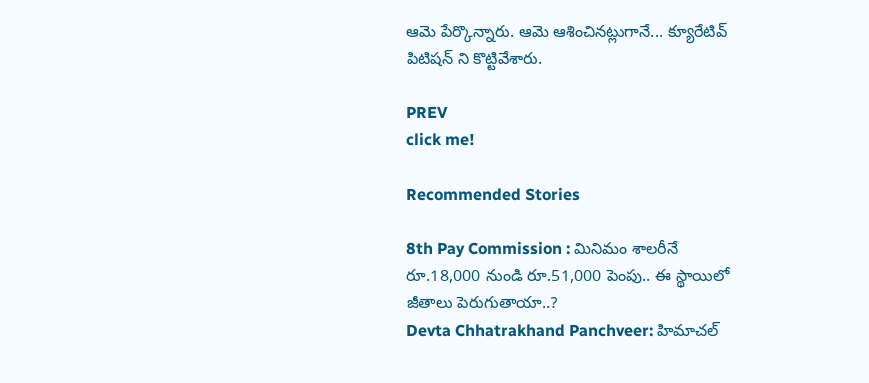ఆమె పేర్కొన్నారు. ఆమె ఆశించినట్లుగానే... క్యూరేటివ్ పిటిషన్ ని కొట్టివేశారు.

PREV
click me!

Recommended Stories

8th Pay Commission : మినిమం శాలరీనే రూ.18,000 నుండి రూ.51,000 పెంపు.. ఈ స్థాయిలో జీతాలు పెరుగుతాయా..?
Devta Chhatrakhand Panchveer: హిమాచల్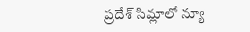ప్రదేశ్ సిమ్లాలో న్యూ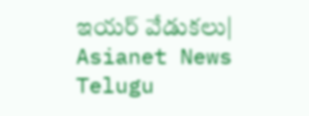ఇయర్ వేడుకలు| Asianet News Telugu